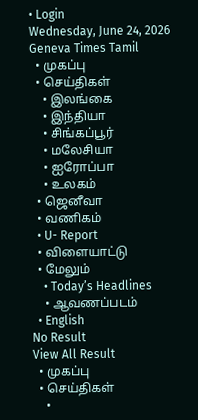• Login
Wednesday, June 24, 2026
Geneva Times Tamil
  • முகப்பு
  • செய்திகள்
    • இலங்கை
    • இந்தியா
    • சிங்கப்பூர்
    • மலேசியா
    • ஐரோப்பா
    • உலகம்
  • ஜெனீவா
  • வணிகம்
  • U- Report
  • விளையாட்டு
  • மேலும்
    • Today’s Headlines
    • ஆவணப்படம்
  • English
No Result
View All Result
  • முகப்பு
  • செய்திகள்
    •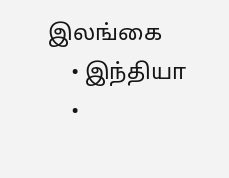இலங்கை
    • இந்தியா
    •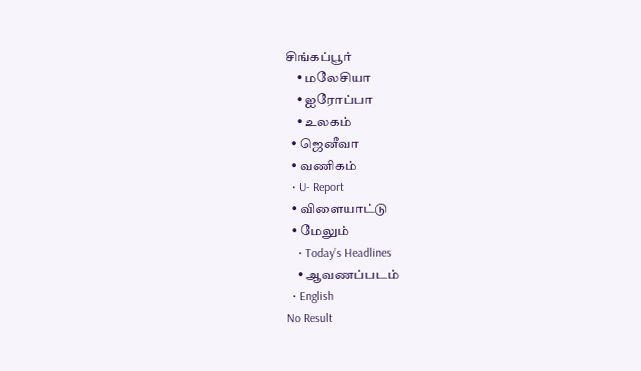சிங்கப்பூர்
    • மலேசியா
    • ஐரோப்பா
    • உலகம்
  • ஜெனீவா
  • வணிகம்
  • U- Report
  • விளையாட்டு
  • மேலும்
    • Today’s Headlines
    • ஆவணப்படம்
  • English
No Result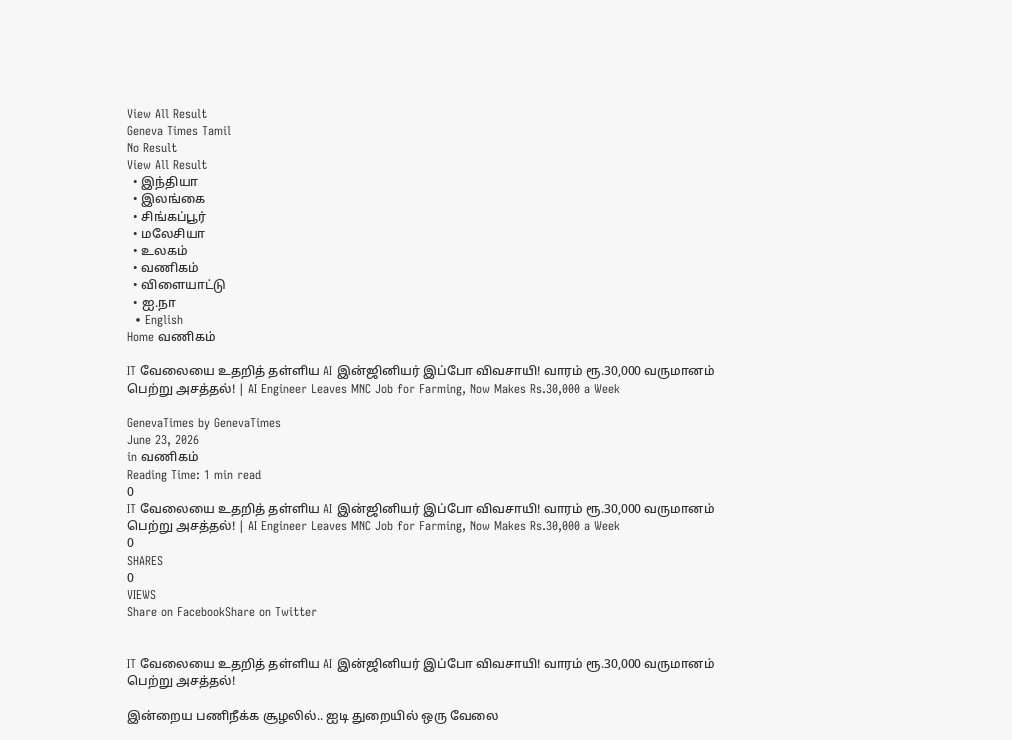View All Result
Geneva Times Tamil
No Result
View All Result
  • இந்தியா
  • இலங்கை
  • சிங்கப்பூர்
  • மலேசியா
  • உலகம்
  • வணிகம்
  • விளையாட்டு
  • ஐ.நா
  • English
Home வணிகம்

IT வேலையை உதறித் தள்ளிய AI இன்ஜினியர் இப்போ விவசாயி! வாரம் ரூ.30,000 வருமானம் பெற்று அசத்தல்! | AI Engineer Leaves MNC Job for Farming, Now Makes Rs.30,000 a Week

GenevaTimes by GenevaTimes
June 23, 2026
in வணிகம்
Reading Time: 1 min read
0
IT வேலையை உதறித் தள்ளிய AI இன்ஜினியர் இப்போ விவசாயி! வாரம் ரூ.30,000 வருமானம் பெற்று அசத்தல்! | AI Engineer Leaves MNC Job for Farming, Now Makes Rs.30,000 a Week
0
SHARES
0
VIEWS
Share on FacebookShare on Twitter


IT வேலையை உதறித் தள்ளிய AI இன்ஜினியர் இப்போ விவசாயி! வாரம் ரூ.30,000 வருமானம் பெற்று அசத்தல்!

இன்றைய பணிநீக்க சூழலில்.. ஐடி துறையில் ஒரு வேலை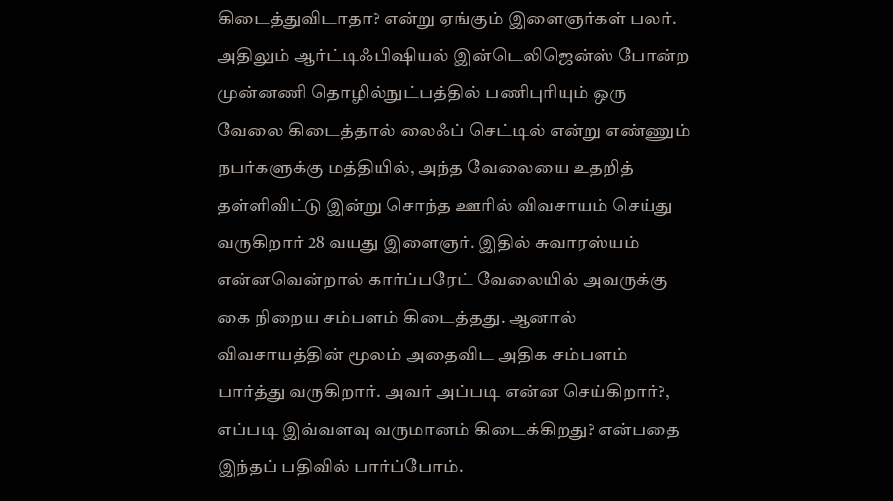கிடைத்துவிடாதா? என்று ஏங்கும் இளைஞர்கள் பலர். அதிலும் ஆர்ட்டிஃபிஷியல் இன்டெலிஜென்ஸ் போன்ற முன்னணி தொழில்நுட்பத்தில் பணிபுரியும் ஒரு வேலை கிடைத்தால் லைஃப் செட்டில் என்று எண்ணும் நபர்களுக்கு மத்தியில், அந்த வேலையை உதறித் தள்ளிவிட்டு இன்று சொந்த ஊரில் விவசாயம் செய்து வருகிறார் 28 வயது இளைஞர். இதில் சுவாரஸ்யம் என்னவென்றால் கார்ப்பரேட் வேலையில் அவருக்கு கை நிறைய சம்பளம் கிடைத்தது. ஆனால் விவசாயத்தின் மூலம் அதைவிட அதிக சம்பளம் பார்த்து வருகிறார். அவர் அப்படி என்ன செய்கிறார்?, எப்படி இவ்வளவு வருமானம் கிடைக்கிறது? என்பதை இந்தப் பதிவில் பார்ப்போம்.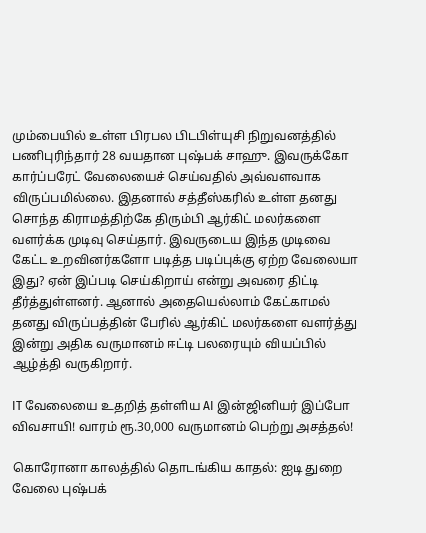மும்பையில் உள்ள பிரபல பிடபிள்யுசி நிறுவனத்தில் பணிபுரிந்தார் 28 வயதான புஷ்பக் சாஹு. இவருக்கோ கார்ப்பரேட் வேலையைச் செய்வதில் அவ்வளவாக விருப்பமில்லை. இதனால் சத்தீஸ்கரில் உள்ள தனது சொந்த கிராமத்திற்கே திரும்பி ஆர்கிட் மலர்களை வளர்க்க முடிவு செய்தார். இவருடைய இந்த முடிவை கேட்ட உறவினர்களோ படித்த படிப்புக்கு ஏற்ற வேலையா இது? ஏன் இப்படி செய்கிறாய் என்று அவரை திட்டி தீர்த்துள்ளனர். ஆனால் அதையெல்லாம் கேட்காமல் தனது விருப்பத்தின் பேரில் ஆர்கிட் மலர்களை வளர்த்து இன்று அதிக வருமானம் ஈட்டி பலரையும் வியப்பில் ஆழ்த்தி வருகிறார்.

IT வேலையை உதறித் தள்ளிய AI இன்ஜினியர் இப்போ விவசாயி! வாரம் ரூ.30,000 வருமானம் பெற்று அசத்தல்!

கொரோனா காலத்தில் தொடங்கிய காதல்: ஐடி துறை வேலை புஷ்பக்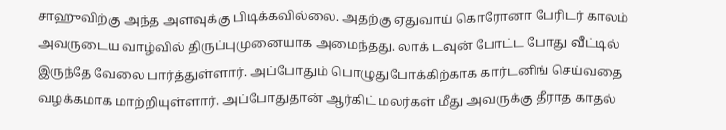சாஹுவிற்கு அந்த அளவுக்கு பிடிக்கவில்லை. அதற்கு ஏதுவாய் கொரோனா பேரிடர் காலம் அவருடைய வாழ்வில் திருப்புமுனையாக அமைந்தது. லாக் டவுன் போட்ட போது வீட்டில் இருந்தே வேலை பார்த்துள்ளார். அப்போதும் பொழுதுபோக்கிற்காக கார்டனிங் செய்வதை வழக்கமாக மாற்றியுள்ளார். அப்போதுதான் ஆர்கிட் மலர்கள் மீது அவருக்கு தீராத காதல்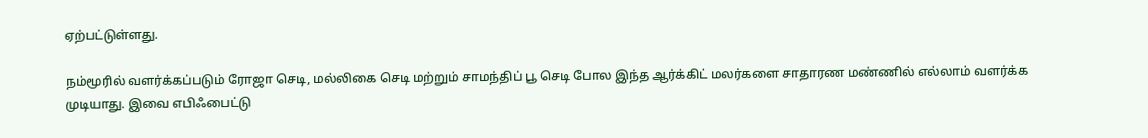ஏற்பட்டுள்ளது.

நம்மூரில் வளர்க்கப்படும் ரோஜா செடி, மல்லிகை செடி மற்றும் சாமந்திப் பூ செடி போல இந்த ஆர்க்கிட் மலர்களை சாதாரண மண்ணில் எல்லாம் வளர்க்க முடியாது. இவை எபிஃபைட்டு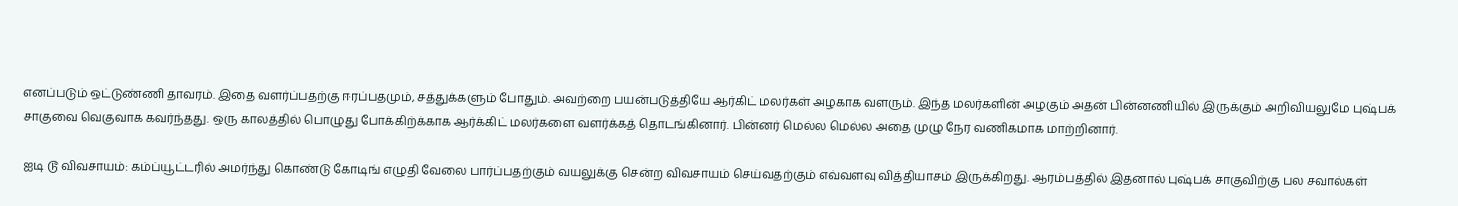எனப்படும் ஒட்டுண்ணி தாவரம். இதை வளர்ப்பதற்கு ஈரப்பதமும், சத்துக்களும் போதும். அவற்றை பயன்படுத்தியே ஆர்கிட் மலர்கள் அழகாக வளரும். இந்த மலர்களின் அழகும் அதன் பின்னணியில் இருக்கும் அறிவியலுமே புஷ்பக் சாகுவை வெகுவாக கவர்ந்தது. ஒரு காலத்தில் பொழுது போக்கிற்க்காக ஆர்க்கிட் மலர்களை வளர்க்கத் தொடங்கினார். பின்னர் மெல்ல மெல்ல அதை முழு நேர வணிகமாக மாற்றினார்.

ஐடி டூ விவசாயம்: கம்ப்யூட்டரில் அமர்ந்து கொண்டு கோடிங் எழுதி வேலை பார்ப்பதற்கும் வயலுக்கு சென்ற விவசாயம் செய்வதற்கும் எவ்வளவு வித்தியாசம் இருக்கிறது. ஆரம்பத்தில் இதனால் புஷ்பக் சாகுவிற்கு பல சவால்கள்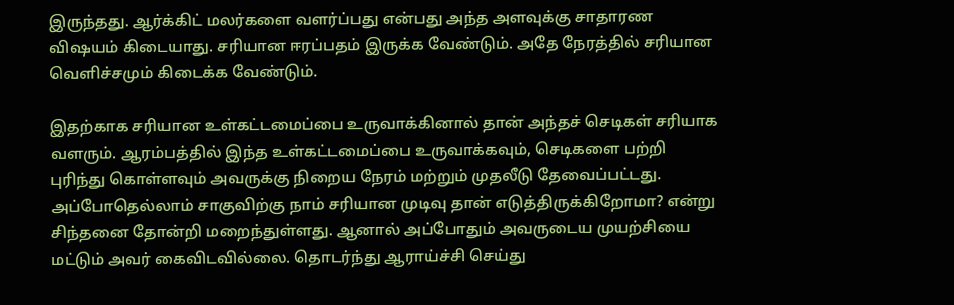இருந்தது. ஆர்க்கிட் மலர்களை வளர்ப்பது என்பது அந்த அளவுக்கு சாதாரண விஷயம் கிடையாது. சரியான ஈரப்பதம் இருக்க வேண்டும். அதே நேரத்தில் சரியான வெளிச்சமும் கிடைக்க வேண்டும்.

இதற்காக சரியான உள்கட்டமைப்பை உருவாக்கினால் தான் அந்தச் செடிகள் சரியாக வளரும். ஆரம்பத்தில் இந்த உள்கட்டமைப்பை உருவாக்கவும், செடிகளை பற்றி புரிந்து கொள்ளவும் அவருக்கு நிறைய நேரம் மற்றும் முதலீடு தேவைப்பட்டது. அப்போதெல்லாம் சாகுவிற்கு நாம் சரியான முடிவு தான் எடுத்திருக்கிறோமா? என்று சிந்தனை தோன்றி மறைந்துள்ளது. ஆனால் அப்போதும் அவருடைய முயற்சியை மட்டும் அவர் கைவிடவில்லை. தொடர்ந்து ஆராய்ச்சி செய்து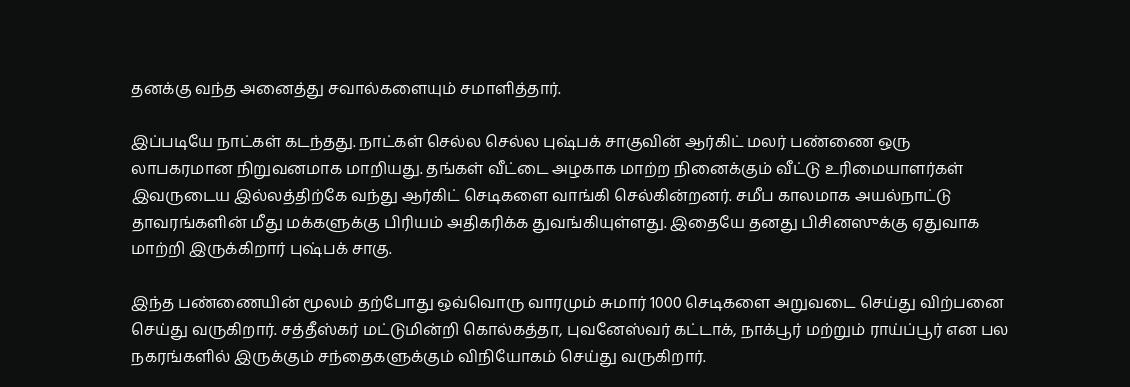தனக்கு வந்த அனைத்து சவால்களையும் சமாளித்தார்.

இப்படியே நாட்கள் கடந்தது. நாட்கள் செல்ல செல்ல புஷ்பக் சாகுவின் ஆர்கிட் மலர் பண்ணை ஒரு லாபகரமான நிறுவனமாக மாறியது. தங்கள் வீட்டை அழகாக மாற்ற நினைக்கும் வீட்டு உரிமையாளர்கள் இவருடைய இல்லத்திற்கே வந்து ஆர்கிட் செடிகளை வாங்கி செல்கின்றனர். சமீப காலமாக அயல்நாட்டு தாவரங்களின் மீது மக்களுக்கு பிரியம் அதிகரிக்க துவங்கியுள்ளது. இதையே தனது பிசினஸுக்கு ஏதுவாக மாற்றி இருக்கிறார் புஷ்பக் சாகு.

இந்த பண்ணையின் மூலம் தற்போது ஒவ்வொரு வாரமும் சுமார் 1000 செடிகளை அறுவடை செய்து விற்பனை செய்து வருகிறார். சத்தீஸ்கர் மட்டுமின்றி கொல்கத்தா, புவனேஸ்வர் கட்டாக், நாக்பூர் மற்றும் ராய்ப்பூர் என பல நகரங்களில் இருக்கும் சந்தைகளுக்கும் விநியோகம் செய்து வருகிறார்.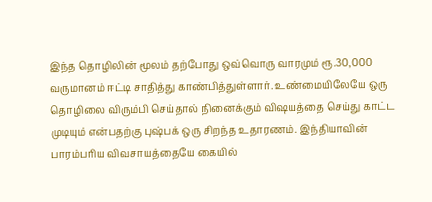இந்த தொழிலின் மூலம் தற்போது ஒவ்வொரு வாரமும் ரூ.30,000 வருமானம் ஈட்டி சாதித்து காண்பித்துள்ளார். உண்மையிலேயே ஒரு தொழிலை விரும்பி செய்தால் நினைக்கும் விஷயத்தை செய்து காட்ட முடியும் என்பதற்கு புஷ்பக் ஒரு சிறந்த உதாரணம். இந்தியாவின் பாரம்பரிய விவசாயத்தையே கையில்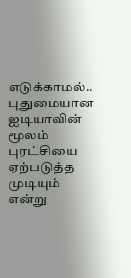எடுக்காமல்.. புதுமையான ஐடியாவின் மூலம் புரட்சியை ஏற்படுத்த முடியும் என்று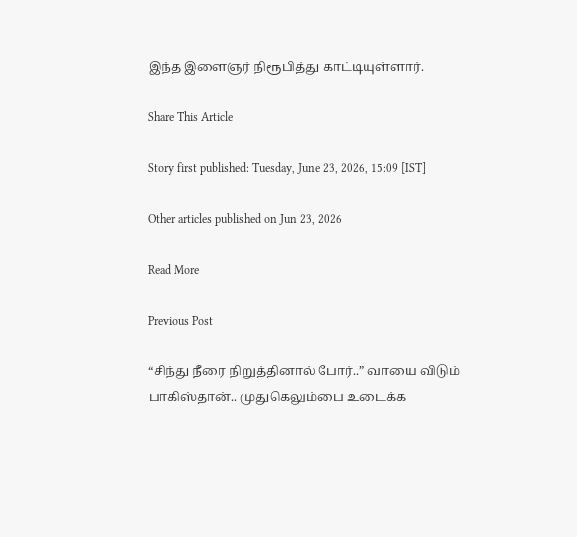இந்த இளைஞர் நிரூபித்து காட்டியுள்ளார்.

Share This Article

Story first published: Tuesday, June 23, 2026, 15:09 [IST]

Other articles published on Jun 23, 2026

Read More

Previous Post

“சிந்து நீரை நிறுத்தினால் போர்..” வாயை விடும் பாகிஸ்தான்.. முதுகெலும்பை உடைக்க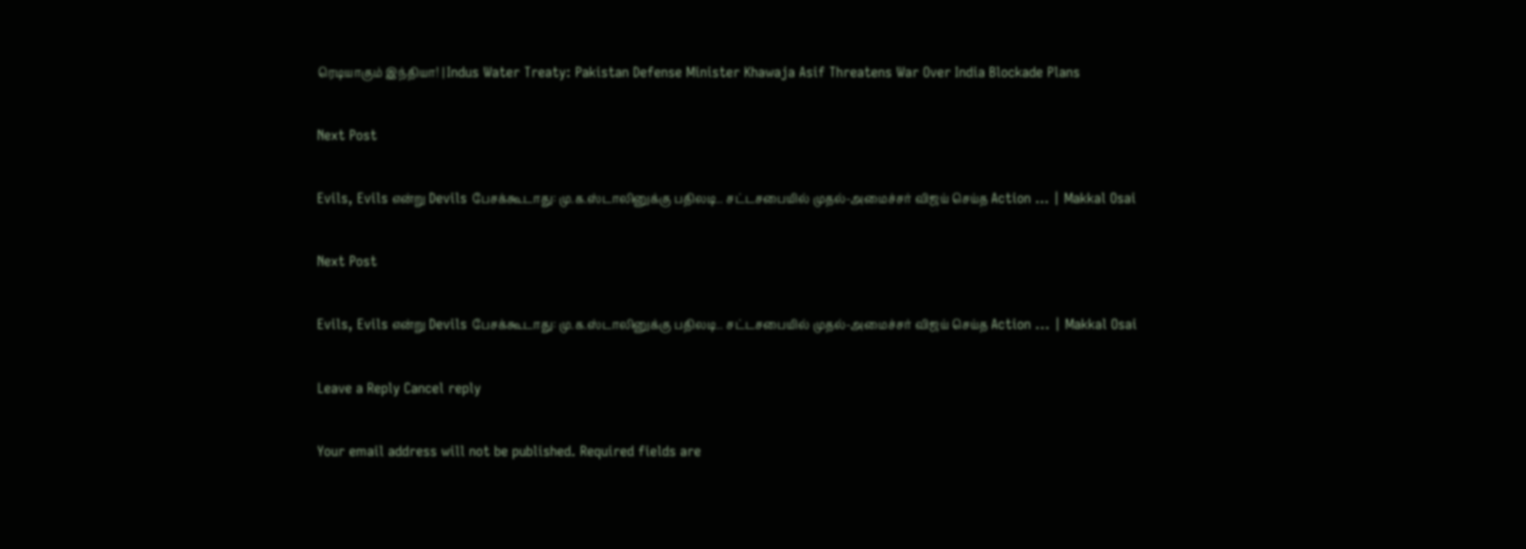ரெடியாகும் இந்தியா! | Indus Water Treaty: Pakistan Defense Minister Khawaja Asif Threatens War Over India Blockade Plans

Next Post

Evils, Evils என்று Devils பேசக்கூடாது: மு.க.ஸ்டாலினுக்கு பதிலடி.. சட்டசபையில் முதல்-அமைச்சர் விஜய் செய்த Action … | Makkal Osai

Next Post

Evils, Evils என்று Devils பேசக்கூடாது: மு.க.ஸ்டாலினுக்கு பதிலடி.. சட்டசபையில் முதல்-அமைச்சர் விஜய் செய்த Action ... | Makkal Osai

Leave a Reply Cancel reply

Your email address will not be published. Required fields are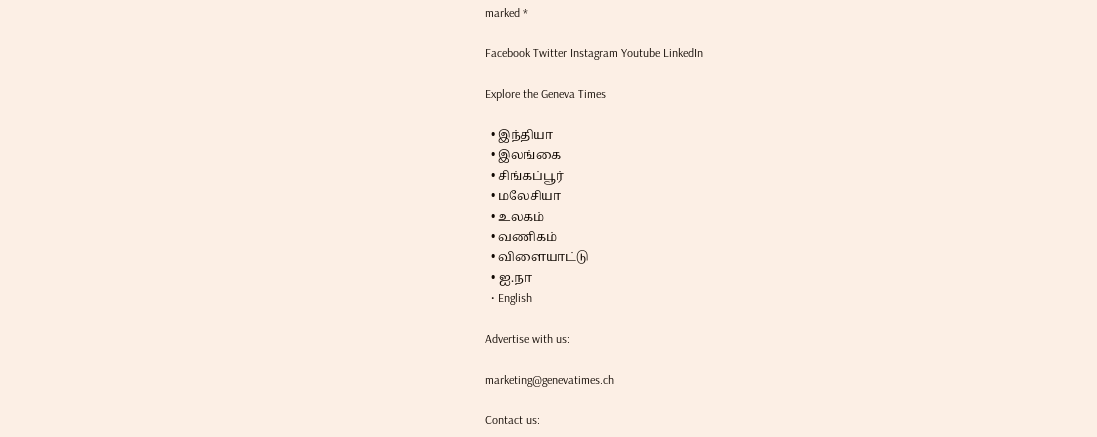marked *

Facebook Twitter Instagram Youtube LinkedIn

Explore the Geneva Times

  • இந்தியா
  • இலங்கை
  • சிங்கப்பூர்
  • மலேசியா
  • உலகம்
  • வணிகம்
  • விளையாட்டு
  • ஐ.நா
  • English

Advertise with us:

marketing@genevatimes.ch

Contact us: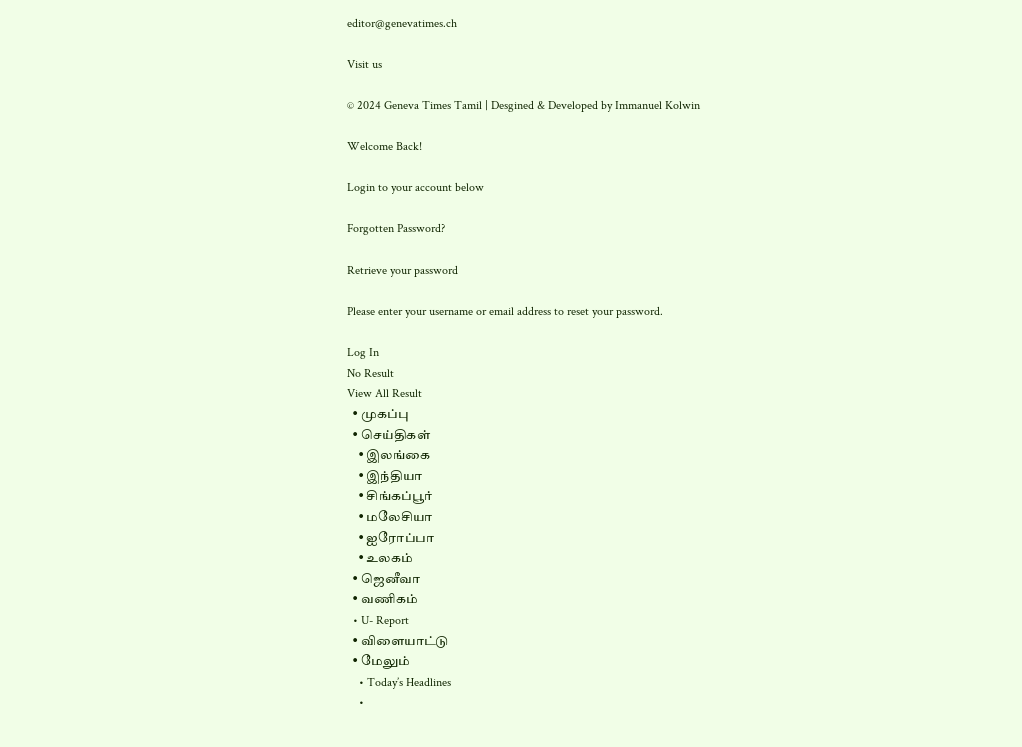editor@genevatimes.ch

Visit us

© 2024 Geneva Times Tamil | Desgined & Developed by Immanuel Kolwin

Welcome Back!

Login to your account below

Forgotten Password?

Retrieve your password

Please enter your username or email address to reset your password.

Log In
No Result
View All Result
  • முகப்பு
  • செய்திகள்
    • இலங்கை
    • இந்தியா
    • சிங்கப்பூர்
    • மலேசியா
    • ஐரோப்பா
    • உலகம்
  • ஜெனீவா
  • வணிகம்
  • U- Report
  • விளையாட்டு
  • மேலும்
    • Today’s Headlines
    •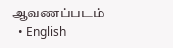ஆவணப்படம்
  • English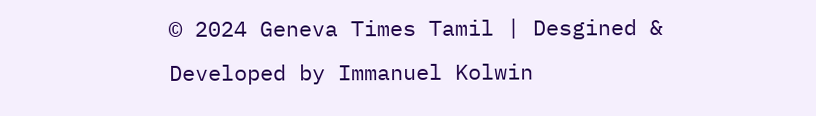© 2024 Geneva Times Tamil | Desgined & Developed by Immanuel Kolwin